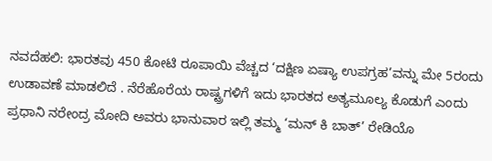ನವದೆಹಲಿ: ಭಾರತವು 450 ಕೋಟಿ ರೂಪಾಯಿ ವೆಚ್ಚದ ‘ದಕ್ಷಿಣ ಏಷ್ಯಾ ಉಪಗ್ರಹ’ವನ್ನು ಮೇ 5ರಂದು ಉಡಾವಣೆ ಮಾಡಲಿದೆ . ನೆರೆಹೊರೆಯ ರಾಷ್ಟ್ರಗಳಿಗೆ ಇದು ಭಾರತದ ಅತ್ಯಮೂಲ್ಯ ಕೊಡುಗೆ ಎಂದು ಪ್ರಧಾನಿ ನರೇಂದ್ರ ಮೋದಿ ಅವರು ಭಾನುವಾರ ಇಲ್ಲಿ ತಮ್ಮ ‘ಮನ್ ಕಿ ಬಾತ್’ ರೇಡಿಯೊ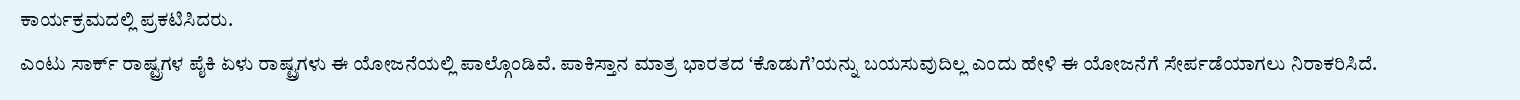ಕಾರ್ಯಕ್ರಮದಲ್ಲಿ ಪ್ರಕಟಿಸಿದರು.
ಎಂಟು ಸಾರ್ಕ್ ರಾಷ್ಟ್ರಗಳ ಪೈಕಿ ಏಳು ರಾಷ್ಟ್ರಗಳು ಈ ಯೋಜನೆಯಲ್ಲಿ ಪಾಲ್ಗೊಂಡಿವೆ. ಪಾಕಿಸ್ತಾನ ಮಾತ್ರ ಭಾರತದ ‘ಕೊಡುಗೆ’ಯನ್ನು ಬಯಸುವುದಿಲ್ಲ ಎಂದು ಹೇಳಿ ಈ ಯೋಜನೆಗೆ ಸೇರ್ಪಡೆಯಾಗಲು ನಿರಾಕರಿಸಿದೆ.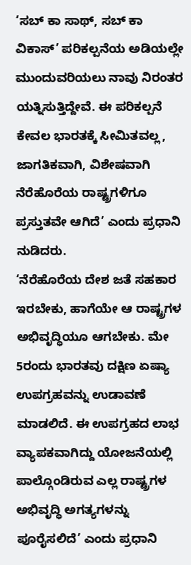‘ಸಬ್ ಕಾ ಸಾಥ್, ಸಬ್ ಕಾ ವಿಕಾಸ್’ ಪರಿಕಲ್ಪನೆಯ ಅಡಿಯಲ್ಲೇ ಮುಂದುವರಿಯಲು ನಾವು ನಿರಂತರ ಯತ್ನಿಸುತ್ತಿದ್ದೇವೆ. ಈ ಪರಿಕಲ್ಪನೆ ಕೇವಲ ಭಾರತಕ್ಕೆ ಸೀಮಿತವಲ್ಲ, ಜಾಗತಿಕವಾಗಿ, ವಿಶೇಷವಾಗಿ ನೆರೆಹೊರೆಯ ರಾಷ್ಟ್ರಗಳಿಗೂ ಪ್ರಸ್ತುತವೇ ಆಗಿದೆ’ ಎಂದು ಪ್ರಧಾನಿ ನುಡಿದರು.
‘ನೆರೆಹೊರೆಯ ದೇಶ ಜತೆ ಸಹಕಾರ ಇರಬೇಕು, ಹಾಗೆಯೇ ಆ ರಾಷ್ಟ್ರಗಳ ಅಭಿವೃದ್ಧಿಯೂ ಆಗಬೇಕು. ಮೇ 5ರಂದು ಭಾರತವು ದಕ್ಷಿಣ ಏಷ್ಯಾ ಉಪಗ್ರಹವನ್ನು ಉಡಾವಣೆ ಮಾಡಲಿದೆ. ಈ ಉಪಗ್ರಹದ ಲಾಭ ವ್ಯಾಪಕವಾಗಿದ್ದು ಯೋಜನೆಯಲ್ಲಿ ಪಾಲ್ಗೊಂಡಿರುವ ಎಲ್ಲ ರಾಷ್ಟ್ರಗಳ ಅಭಿವೃದ್ಧಿ ಅಗತ್ಯಗಳನ್ನು ಪೂರೈಸಲಿದೆ’ ಎಂದು ಪ್ರಧಾನಿ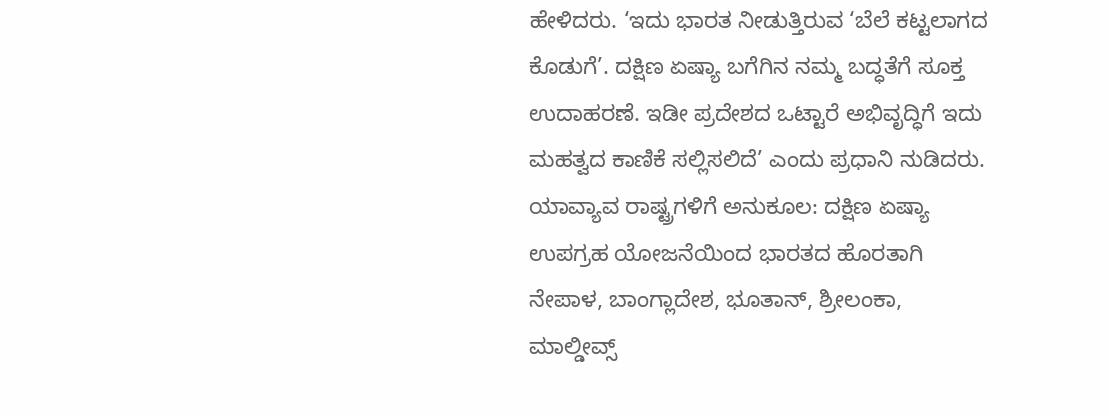ಹೇಳಿದರು. ‘ಇದು ಭಾರತ ನೀಡುತ್ತಿರುವ ‘ಬೆಲೆ ಕಟ್ಟಲಾಗದ ಕೊಡುಗೆ’. ದಕ್ಷಿಣ ಏಷ್ಯಾ ಬಗೆಗಿನ ನಮ್ಮ ಬದ್ಧತೆಗೆ ಸೂಕ್ತ ಉದಾಹರಣೆ. ಇಡೀ ಪ್ರದೇಶದ ಒಟ್ಟಾರೆ ಅಭಿವೃದ್ಧಿಗೆ ಇದು ಮಹತ್ವದ ಕಾಣಿಕೆ ಸಲ್ಲಿಸಲಿದೆ’ ಎಂದು ಪ್ರಧಾನಿ ನುಡಿದರು.
ಯಾವ್ಯಾವ ರಾಷ್ಟ್ರಗಳಿಗೆ ಅನುಕೂಲ: ದಕ್ಷಿಣ ಏಷ್ಯಾ ಉಪಗ್ರಹ ಯೋಜನೆಯಿಂದ ಭಾರತದ ಹೊರತಾಗಿ ನೇಪಾಳ, ಬಾಂಗ್ಲಾದೇಶ, ಭೂತಾನ್, ಶ್ರೀಲಂಕಾ, ಮಾಲ್ಡೀವ್ಸ್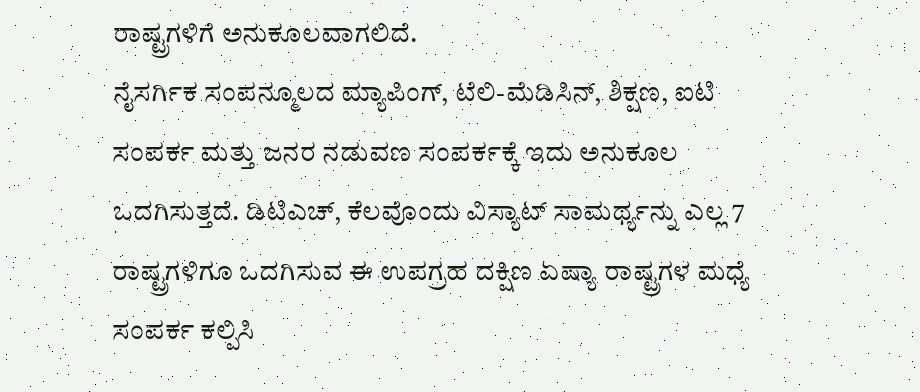ರಾಷ್ಟ್ರಗಳಿಗೆ ಅನುಕೂಲವಾಗಲಿದೆ.
ನೈಸರ್ಗಿಕ ಸಂಪನ್ಮೂಲದ ಮ್ಯಾಪಿಂಗ್, ಟೆಲಿ-ಮೆಡಿಸಿನ್, ಶಿಕ್ಷಣ, ಐಟಿ ಸಂಪರ್ಕ ಮತ್ತು ಜನರ ನಡುವಣ ಸಂಪರ್ಕಕ್ಕೆ ಇದು ಅನುಕೂಲ ಒದಗಿಸುತ್ತದೆ. ಡಿಟಿಎಚ್, ಕೆಲವೊಂದು ವಿಸ್ಯಾಟ್ ಸಾಮರ್ಥ್ಯನ್ನು ಎಲ್ಲ 7 ರಾಷ್ಟ್ರಗಳಿಗೂ ಒದಗಿಸುವ ಈ ಉಪಗ್ರಹ ದಕ್ಷಿಣ ಏಷ್ಯಾ ರಾಷ್ಟ್ರಗಳ ಮಧ್ಯೆ ಸಂಪರ್ಕ ಕಲ್ಪಿಸಿ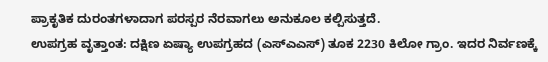ಪ್ರಾಕೃತಿಕ ದುರಂತಗಳಾದಾಗ ಪರಸ್ಪರ ನೆರವಾಗಲು ಅನುಕೂಲ ಕಲ್ಪಿಸುತ್ತದೆ.
ಉಪಗ್ರಹ ವೃತ್ತಾಂತ: ದಕ್ಷಿಣ ಏಷ್ಯಾ ಉಪಗ್ರಹದ (ಎಸ್ಎಎಸ್) ತೂಕ 2230 ಕಿಲೋ ಗ್ರಾಂ. ಇದರ ನಿರ್ವಣಕ್ಕೆ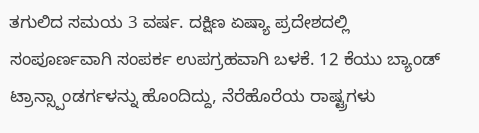ತಗುಲಿದ ಸಮಯ 3 ವರ್ಷ. ದಕ್ಷಿಣ ಏಷ್ಯಾ ಪ್ರದೇಶದಲ್ಲಿ ಸಂಪೂರ್ಣವಾಗಿ ಸಂಪರ್ಕ ಉಪಗ್ರಹವಾಗಿ ಬಳಕೆ. 12 ಕೆಯು ಬ್ಯಾಂಡ್ ಟ್ರಾನ್ಸ್ಪಾಂಡರ್ಗಳನ್ನು ಹೊಂದಿದ್ದು, ನೆರೆಹೊರೆಯ ರಾಷ್ಟ್ರಗಳು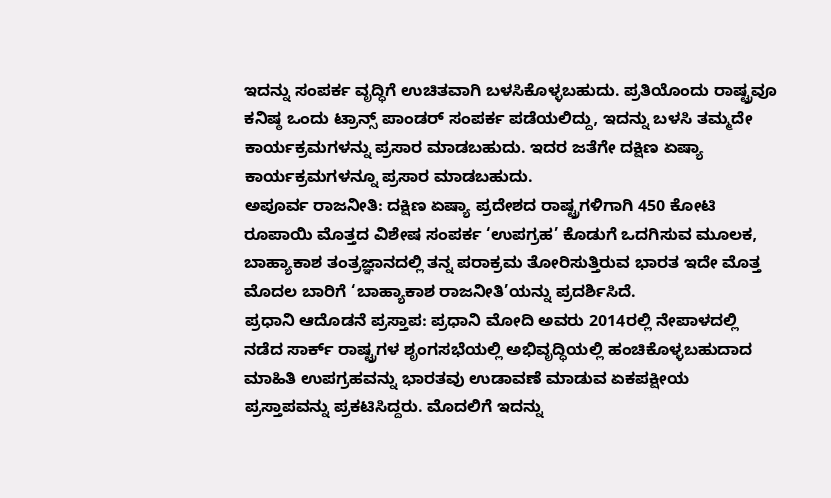ಇದನ್ನು ಸಂಪರ್ಕ ವೃದ್ಧಿಗೆ ಉಚಿತವಾಗಿ ಬಳಸಿಕೊಳ್ಳಬಹುದು. ಪ್ರತಿಯೊಂದು ರಾಷ್ಟ್ರವೂ ಕನಿಷ್ಠ ಒಂದು ಟ್ರಾನ್ಸ್ ಪಾಂಡರ್ ಸಂಪರ್ಕ ಪಡೆಯಲಿದ್ದು, ಇದನ್ನು ಬಳಸಿ ತಮ್ಮದೇ ಕಾರ್ಯಕ್ರಮಗಳನ್ನು ಪ್ರಸಾರ ಮಾಡಬಹುದು. ಇದರ ಜತೆಗೇ ದಕ್ಷಿಣ ಏಷ್ಯಾ ಕಾರ್ಯಕ್ರಮಗಳನ್ನೂ ಪ್ರಸಾರ ಮಾಡಬಹುದು.
ಅಪೂರ್ವ ರಾಜನೀತಿ: ದಕ್ಷಿಣ ಏಷ್ಯಾ ಪ್ರದೇಶದ ರಾಷ್ಟ್ರಗಳಿಗಾಗಿ 450 ಕೋಟಿ ರೂಪಾಯಿ ಮೊತ್ತದ ವಿಶೇಷ ಸಂಪರ್ಕ ‘ಉಪಗ್ರಹ’ ಕೊಡುಗೆ ಒದಗಿಸುವ ಮೂಲಕ, ಬಾಹ್ಯಾಕಾಶ ತಂತ್ರಜ್ಞಾನದಲ್ಲಿ ತನ್ನ ಪರಾಕ್ರಮ ತೋರಿಸುತ್ತಿರುವ ಭಾರತ ಇದೇ ಮೊತ್ತ ಮೊದಲ ಬಾರಿಗೆ ‘ಬಾಹ್ಯಾಕಾಶ ರಾಜನೀತಿ’ಯನ್ನು ಪ್ರದರ್ಶಿಸಿದೆ.
ಪ್ರಧಾನಿ ಆದೊಡನೆ ಪ್ರಸ್ತಾಪ: ಪ್ರಧಾನಿ ಮೋದಿ ಅವರು 2014ರಲ್ಲಿ ನೇಪಾಳದಲ್ಲಿ ನಡೆದ ಸಾರ್ಕ್ ರಾಷ್ಟ್ರಗಳ ಶೃಂಗಸಭೆಯಲ್ಲಿ ಅಭಿವೃದ್ಧಿಯಲ್ಲಿ ಹಂಚಿಕೊಳ್ಳಬಹುದಾದ ಮಾಹಿತಿ ಉಪಗ್ರಹವನ್ನು ಭಾರತವು ಉಡಾವಣೆ ಮಾಡುವ ಏಕಪಕ್ಷೀಯ ಪ್ರಸ್ತಾಪವನ್ನು ಪ್ರಕಟಿಸಿದ್ದರು. ಮೊದಲಿಗೆ ಇದನ್ನು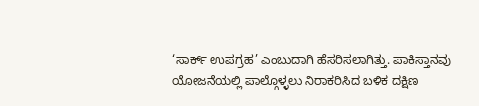‘ಸಾರ್ಕ್ ಉಪಗ್ರಹ’ ಎಂಬುದಾಗಿ ಹೆಸರಿಸಲಾಗಿತ್ತು. ಪಾಕಿಸ್ತಾನವು ಯೋಜನೆಯಲ್ಲಿ ಪಾಲ್ಗೊಳ್ಳಲು ನಿರಾಕರಿಸಿದ ಬಳಿಕ ದಕ್ಷಿಣ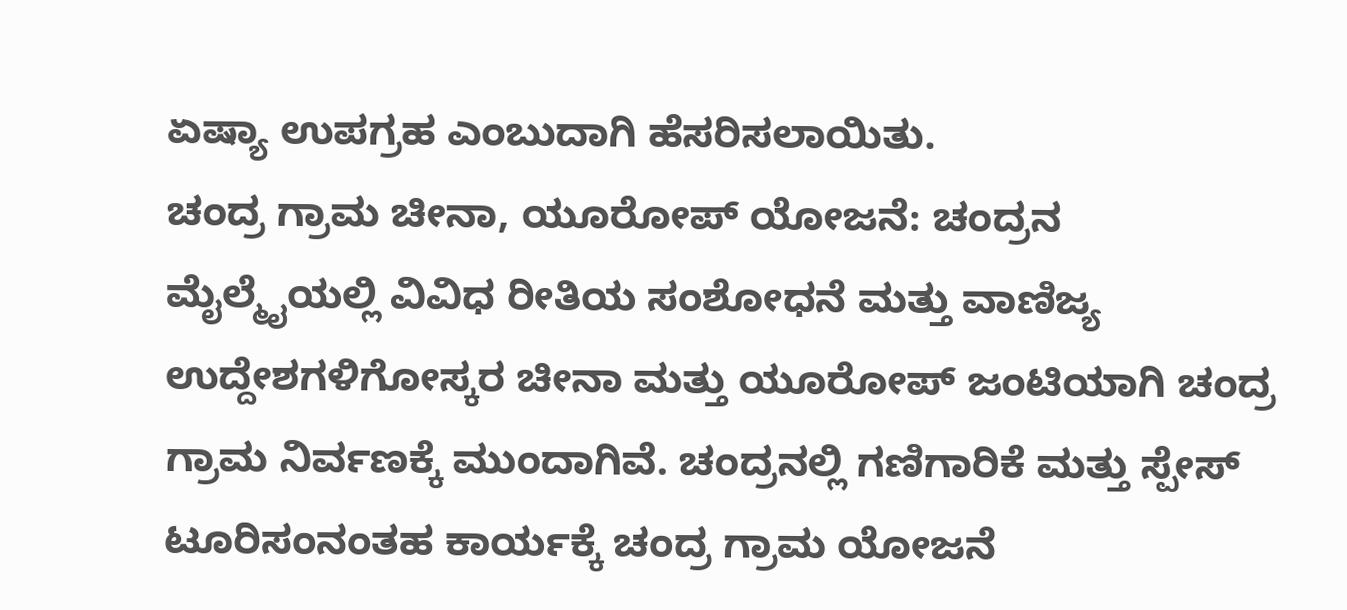ಏಷ್ಯಾ ಉಪಗ್ರಹ ಎಂಬುದಾಗಿ ಹೆಸರಿಸಲಾಯಿತು.
ಚಂದ್ರ ಗ್ರಾಮ ಚೀನಾ, ಯೂರೋಪ್ ಯೋಜನೆ: ಚಂದ್ರನ ಮೈಲ್ಮೈಯಲ್ಲಿ ವಿವಿಧ ರೀತಿಯ ಸಂಶೋಧನೆ ಮತ್ತು ವಾಣಿಜ್ಯ ಉದ್ದೇಶಗಳಿಗೋಸ್ಕರ ಚೀನಾ ಮತ್ತು ಯೂರೋಪ್ ಜಂಟಿಯಾಗಿ ಚಂದ್ರ ಗ್ರಾಮ ನಿರ್ವಣಕ್ಕೆ ಮುಂದಾಗಿವೆ. ಚಂದ್ರನಲ್ಲಿ ಗಣಿಗಾರಿಕೆ ಮತ್ತು ಸ್ಪೇಸ್ ಟೂರಿಸಂನಂತಹ ಕಾರ್ಯಕ್ಕೆ ಚಂದ್ರ ಗ್ರಾಮ ಯೋಜನೆ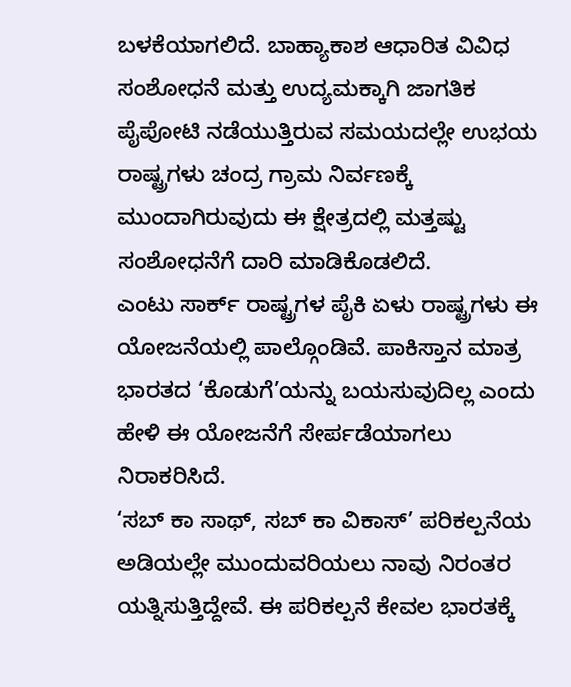ಬಳಕೆಯಾಗಲಿದೆ. ಬಾಹ್ಯಾಕಾಶ ಆಧಾರಿತ ವಿವಿಧ ಸಂಶೋಧನೆ ಮತ್ತು ಉದ್ಯಮಕ್ಕಾಗಿ ಜಾಗತಿಕ ಪೈಪೋಟಿ ನಡೆಯುತ್ತಿರುವ ಸಮಯದಲ್ಲೇ ಉಭಯ ರಾಷ್ಟ್ರಗಳು ಚಂದ್ರ ಗ್ರಾಮ ನಿರ್ವಣಕ್ಕೆ ಮುಂದಾಗಿರುವುದು ಈ ಕ್ಷೇತ್ರದಲ್ಲಿ ಮತ್ತಷ್ಟು ಸಂಶೋಧನೆಗೆ ದಾರಿ ಮಾಡಿಕೊಡಲಿದೆ.
ಎಂಟು ಸಾರ್ಕ್ ರಾಷ್ಟ್ರಗಳ ಪೈಕಿ ಏಳು ರಾಷ್ಟ್ರಗಳು ಈ ಯೋಜನೆಯಲ್ಲಿ ಪಾಲ್ಗೊಂಡಿವೆ. ಪಾಕಿಸ್ತಾನ ಮಾತ್ರ ಭಾರತದ ‘ಕೊಡುಗೆ’ಯನ್ನು ಬಯಸುವುದಿಲ್ಲ ಎಂದು ಹೇಳಿ ಈ ಯೋಜನೆಗೆ ಸೇರ್ಪಡೆಯಾಗಲು ನಿರಾಕರಿಸಿದೆ.
‘ಸಬ್ ಕಾ ಸಾಥ್, ಸಬ್ ಕಾ ವಿಕಾಸ್’ ಪರಿಕಲ್ಪನೆಯ ಅಡಿಯಲ್ಲೇ ಮುಂದುವರಿಯಲು ನಾವು ನಿರಂತರ ಯತ್ನಿಸುತ್ತಿದ್ದೇವೆ. ಈ ಪರಿಕಲ್ಪನೆ ಕೇವಲ ಭಾರತಕ್ಕೆ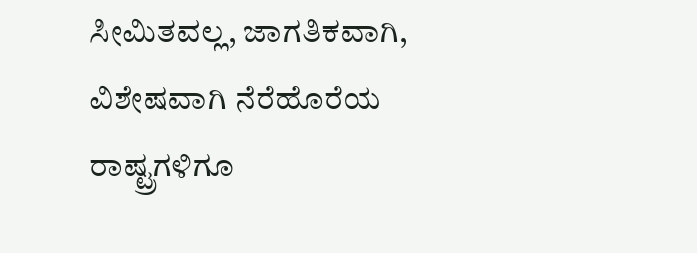ಸೀಮಿತವಲ್ಲ, ಜಾಗತಿಕವಾಗಿ, ವಿಶೇಷವಾಗಿ ನೆರೆಹೊರೆಯ ರಾಷ್ಟ್ರಗಳಿಗೂ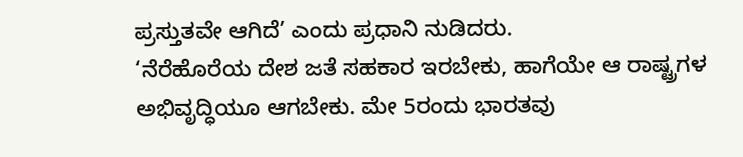ಪ್ರಸ್ತುತವೇ ಆಗಿದೆ’ ಎಂದು ಪ್ರಧಾನಿ ನುಡಿದರು.
‘ನೆರೆಹೊರೆಯ ದೇಶ ಜತೆ ಸಹಕಾರ ಇರಬೇಕು, ಹಾಗೆಯೇ ಆ ರಾಷ್ಟ್ರಗಳ ಅಭಿವೃದ್ಧಿಯೂ ಆಗಬೇಕು. ಮೇ 5ರಂದು ಭಾರತವು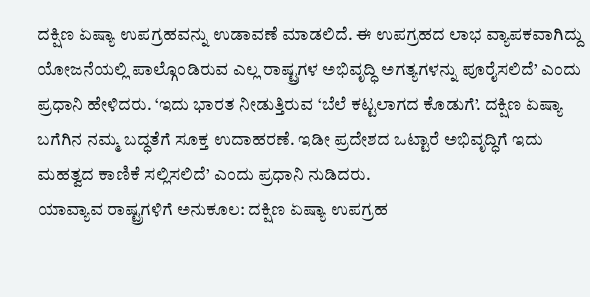ದಕ್ಷಿಣ ಏಷ್ಯಾ ಉಪಗ್ರಹವನ್ನು ಉಡಾವಣೆ ಮಾಡಲಿದೆ. ಈ ಉಪಗ್ರಹದ ಲಾಭ ವ್ಯಾಪಕವಾಗಿದ್ದು ಯೋಜನೆಯಲ್ಲಿ ಪಾಲ್ಗೊಂಡಿರುವ ಎಲ್ಲ ರಾಷ್ಟ್ರಗಳ ಅಭಿವೃದ್ಧಿ ಅಗತ್ಯಗಳನ್ನು ಪೂರೈಸಲಿದೆ’ ಎಂದು ಪ್ರಧಾನಿ ಹೇಳಿದರು. ‘ಇದು ಭಾರತ ನೀಡುತ್ತಿರುವ ‘ಬೆಲೆ ಕಟ್ಟಲಾಗದ ಕೊಡುಗೆ’. ದಕ್ಷಿಣ ಏಷ್ಯಾ ಬಗೆಗಿನ ನಮ್ಮ ಬದ್ಧತೆಗೆ ಸೂಕ್ತ ಉದಾಹರಣೆ. ಇಡೀ ಪ್ರದೇಶದ ಒಟ್ಟಾರೆ ಅಭಿವೃದ್ಧಿಗೆ ಇದು ಮಹತ್ವದ ಕಾಣಿಕೆ ಸಲ್ಲಿಸಲಿದೆ’ ಎಂದು ಪ್ರಧಾನಿ ನುಡಿದರು.
ಯಾವ್ಯಾವ ರಾಷ್ಟ್ರಗಳಿಗೆ ಅನುಕೂಲ: ದಕ್ಷಿಣ ಏಷ್ಯಾ ಉಪಗ್ರಹ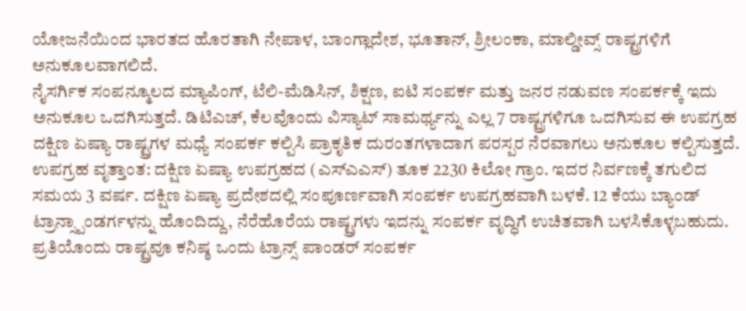ಯೋಜನೆಯಿಂದ ಭಾರತದ ಹೊರತಾಗಿ ನೇಪಾಳ, ಬಾಂಗ್ಲಾದೇಶ, ಭೂತಾನ್, ಶ್ರೀಲಂಕಾ, ಮಾಲ್ಡೀವ್ಸ್ ರಾಷ್ಟ್ರಗಳಿಗೆ ಅನುಕೂಲವಾಗಲಿದೆ.
ನೈಸರ್ಗಿಕ ಸಂಪನ್ಮೂಲದ ಮ್ಯಾಪಿಂಗ್, ಟೆಲಿ-ಮೆಡಿಸಿನ್, ಶಿಕ್ಷಣ, ಐಟಿ ಸಂಪರ್ಕ ಮತ್ತು ಜನರ ನಡುವಣ ಸಂಪರ್ಕಕ್ಕೆ ಇದು ಅನುಕೂಲ ಒದಗಿಸುತ್ತದೆ. ಡಿಟಿಎಚ್, ಕೆಲವೊಂದು ವಿಸ್ಯಾಟ್ ಸಾಮರ್ಥ್ಯನ್ನು ಎಲ್ಲ 7 ರಾಷ್ಟ್ರಗಳಿಗೂ ಒದಗಿಸುವ ಈ ಉಪಗ್ರಹ ದಕ್ಷಿಣ ಏಷ್ಯಾ ರಾಷ್ಟ್ರಗಳ ಮಧ್ಯೆ ಸಂಪರ್ಕ ಕಲ್ಪಿಸಿ ಪ್ರಾಕೃತಿಕ ದುರಂತಗಳಾದಾಗ ಪರಸ್ಪರ ನೆರವಾಗಲು ಅನುಕೂಲ ಕಲ್ಪಿಸುತ್ತದೆ.
ಉಪಗ್ರಹ ವೃತ್ತಾಂತ: ದಕ್ಷಿಣ ಏಷ್ಯಾ ಉಪಗ್ರಹದ (ಎಸ್ಎಎಸ್) ತೂಕ 2230 ಕಿಲೋ ಗ್ರಾಂ. ಇದರ ನಿರ್ವಣಕ್ಕೆ ತಗುಲಿದ ಸಮಯ 3 ವರ್ಷ. ದಕ್ಷಿಣ ಏಷ್ಯಾ ಪ್ರದೇಶದಲ್ಲಿ ಸಂಪೂರ್ಣವಾಗಿ ಸಂಪರ್ಕ ಉಪಗ್ರಹವಾಗಿ ಬಳಕೆ. 12 ಕೆಯು ಬ್ಯಾಂಡ್ ಟ್ರಾನ್ಸ್ಪಾಂಡರ್ಗಳನ್ನು ಹೊಂದಿದ್ದು, ನೆರೆಹೊರೆಯ ರಾಷ್ಟ್ರಗಳು ಇದನ್ನು ಸಂಪರ್ಕ ವೃದ್ಧಿಗೆ ಉಚಿತವಾಗಿ ಬಳಸಿಕೊಳ್ಳಬಹುದು. ಪ್ರತಿಯೊಂದು ರಾಷ್ಟ್ರವೂ ಕನಿಷ್ಠ ಒಂದು ಟ್ರಾನ್ಸ್ ಪಾಂಡರ್ ಸಂಪರ್ಕ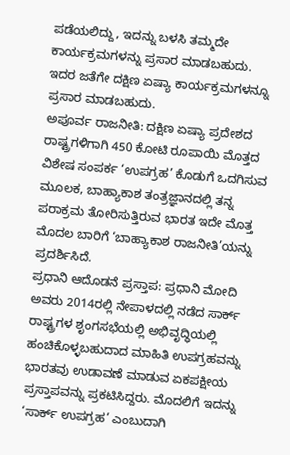ಪಡೆಯಲಿದ್ದು, ಇದನ್ನು ಬಳಸಿ ತಮ್ಮದೇ ಕಾರ್ಯಕ್ರಮಗಳನ್ನು ಪ್ರಸಾರ ಮಾಡಬಹುದು. ಇದರ ಜತೆಗೇ ದಕ್ಷಿಣ ಏಷ್ಯಾ ಕಾರ್ಯಕ್ರಮಗಳನ್ನೂ ಪ್ರಸಾರ ಮಾಡಬಹುದು.
ಅಪೂರ್ವ ರಾಜನೀತಿ: ದಕ್ಷಿಣ ಏಷ್ಯಾ ಪ್ರದೇಶದ ರಾಷ್ಟ್ರಗಳಿಗಾಗಿ 450 ಕೋಟಿ ರೂಪಾಯಿ ಮೊತ್ತದ ವಿಶೇಷ ಸಂಪರ್ಕ ‘ಉಪಗ್ರಹ’ ಕೊಡುಗೆ ಒದಗಿಸುವ ಮೂಲಕ, ಬಾಹ್ಯಾಕಾಶ ತಂತ್ರಜ್ಞಾನದಲ್ಲಿ ತನ್ನ ಪರಾಕ್ರಮ ತೋರಿಸುತ್ತಿರುವ ಭಾರತ ಇದೇ ಮೊತ್ತ ಮೊದಲ ಬಾರಿಗೆ ‘ಬಾಹ್ಯಾಕಾಶ ರಾಜನೀತಿ’ಯನ್ನು ಪ್ರದರ್ಶಿಸಿದೆ.
ಪ್ರಧಾನಿ ಆದೊಡನೆ ಪ್ರಸ್ತಾಪ: ಪ್ರಧಾನಿ ಮೋದಿ ಅವರು 2014ರಲ್ಲಿ ನೇಪಾಳದಲ್ಲಿ ನಡೆದ ಸಾರ್ಕ್ ರಾಷ್ಟ್ರಗಳ ಶೃಂಗಸಭೆಯಲ್ಲಿ ಅಭಿವೃದ್ಧಿಯಲ್ಲಿ ಹಂಚಿಕೊಳ್ಳಬಹುದಾದ ಮಾಹಿತಿ ಉಪಗ್ರಹವನ್ನು ಭಾರತವು ಉಡಾವಣೆ ಮಾಡುವ ಏಕಪಕ್ಷೀಯ ಪ್ರಸ್ತಾಪವನ್ನು ಪ್ರಕಟಿಸಿದ್ದರು. ಮೊದಲಿಗೆ ಇದನ್ನು ‘ಸಾರ್ಕ್ ಉಪಗ್ರಹ’ ಎಂಬುದಾಗಿ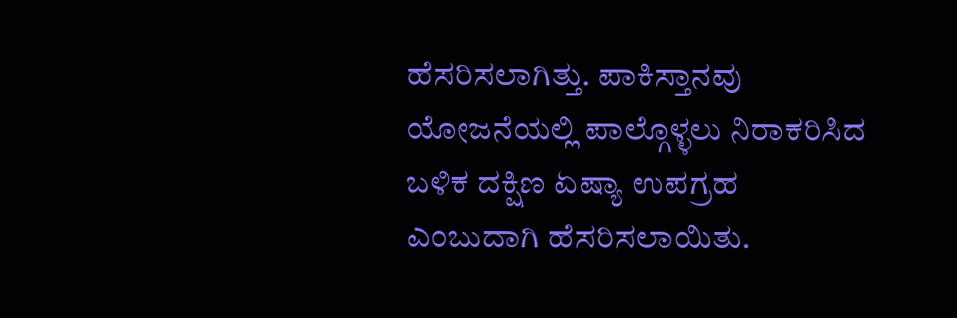ಹೆಸರಿಸಲಾಗಿತ್ತು. ಪಾಕಿಸ್ತಾನವು ಯೋಜನೆಯಲ್ಲಿ ಪಾಲ್ಗೊಳ್ಳಲು ನಿರಾಕರಿಸಿದ ಬಳಿಕ ದಕ್ಷಿಣ ಏಷ್ಯಾ ಉಪಗ್ರಹ ಎಂಬುದಾಗಿ ಹೆಸರಿಸಲಾಯಿತು.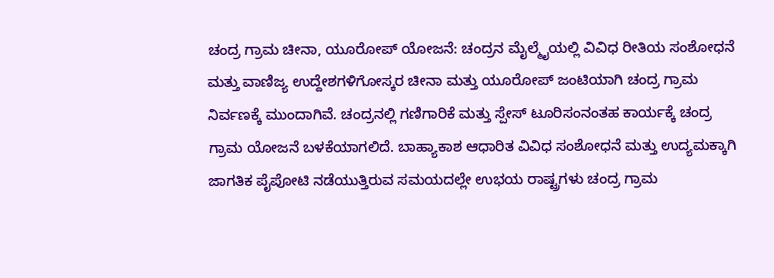ಚಂದ್ರ ಗ್ರಾಮ ಚೀನಾ, ಯೂರೋಪ್ ಯೋಜನೆ: ಚಂದ್ರನ ಮೈಲ್ಮೈಯಲ್ಲಿ ವಿವಿಧ ರೀತಿಯ ಸಂಶೋಧನೆ ಮತ್ತು ವಾಣಿಜ್ಯ ಉದ್ದೇಶಗಳಿಗೋಸ್ಕರ ಚೀನಾ ಮತ್ತು ಯೂರೋಪ್ ಜಂಟಿಯಾಗಿ ಚಂದ್ರ ಗ್ರಾಮ ನಿರ್ವಣಕ್ಕೆ ಮುಂದಾಗಿವೆ. ಚಂದ್ರನಲ್ಲಿ ಗಣಿಗಾರಿಕೆ ಮತ್ತು ಸ್ಪೇಸ್ ಟೂರಿಸಂನಂತಹ ಕಾರ್ಯಕ್ಕೆ ಚಂದ್ರ ಗ್ರಾಮ ಯೋಜನೆ ಬಳಕೆಯಾಗಲಿದೆ. ಬಾಹ್ಯಾಕಾಶ ಆಧಾರಿತ ವಿವಿಧ ಸಂಶೋಧನೆ ಮತ್ತು ಉದ್ಯಮಕ್ಕಾಗಿ ಜಾಗತಿಕ ಪೈಪೋಟಿ ನಡೆಯುತ್ತಿರುವ ಸಮಯದಲ್ಲೇ ಉಭಯ ರಾಷ್ಟ್ರಗಳು ಚಂದ್ರ ಗ್ರಾಮ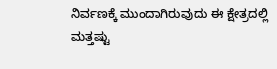ನಿರ್ವಣಕ್ಕೆ ಮುಂದಾಗಿರುವುದು ಈ ಕ್ಷೇತ್ರದಲ್ಲಿ ಮತ್ತಷ್ಟು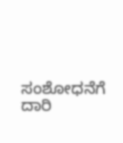ಸಂಶೋಧನೆಗೆ ದಾರಿ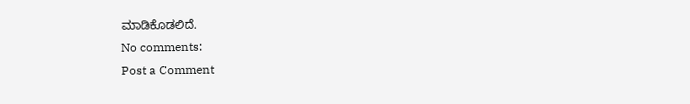ಮಾಡಿಕೊಡಲಿದೆ.
No comments:
Post a Comment